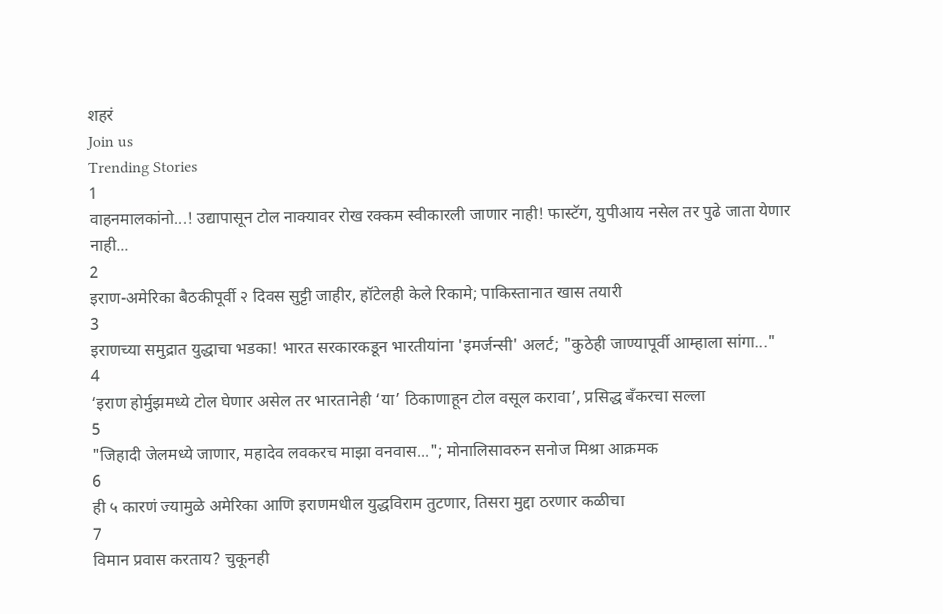शहरं
Join us
Trending Stories
1
वाहनमालकांनो...! उद्यापासून टोल नाक्यावर रोख रक्कम स्वीकारली जाणार नाही! फास्टॅग, युपीआय नसेल तर पुढे जाता येणार नाही...
2
इराण-अमेरिका बैठकीपूर्वी २ दिवस सुट्टी जाहीर, हॉटेलही केले रिकामे; पाकिस्तानात खास तयारी
3
इराणच्या समुद्रात युद्धाचा भडका! भारत सरकारकडून भारतीयांना 'इमर्जन्सी' अलर्ट; "कुठेही जाण्यापूर्वी आम्हाला सांगा..."
4
‘इराण होर्मुझमध्ये टोल घेणार असेल तर भारतानेही ‘या’ ठिकाणाहून टोल वसूल करावा’, प्रसिद्ध बँकरचा सल्ला
5
"जिहादी जेलमध्ये जाणार, महादेव लवकरच माझा वनवास..."; मोनालिसावरुन सनोज मिश्रा आक्रमक
6
ही ५ कारणं ज्यामुळे अमेरिका आणि इराणमधील युद्धविराम तुटणार, तिसरा मुद्दा ठरणार कळीचा
7
विमान प्रवास करताय? चुकूनही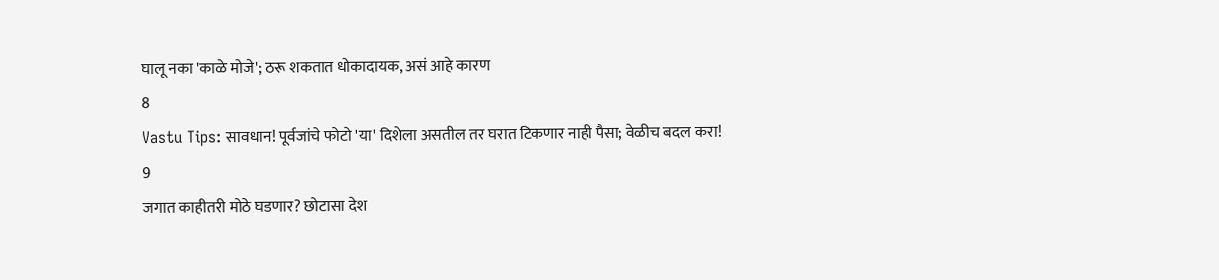घालू नका 'काळे मोजे'; ठरू शकतात धोकादायक, असं आहे कारण
8
Vastu Tips: सावधान! पूर्वजांचे फोटो 'या' दिशेला असतील तर घरात टिकणार नाही पैसा; वेळीच बदल करा!
9
जगात काहीतरी मोठे घडणार? छोटासा देश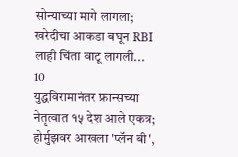सोन्याच्या मागे लागला; खरेदीचा आकडा बघून RBI लाही चिंता वाटू लागली...
10
युद्धविरामानंतर फ्रान्सच्या नेतृत्वात १५ देश आले एकत्र; होर्मुझवर आखला 'प्लॅन बी',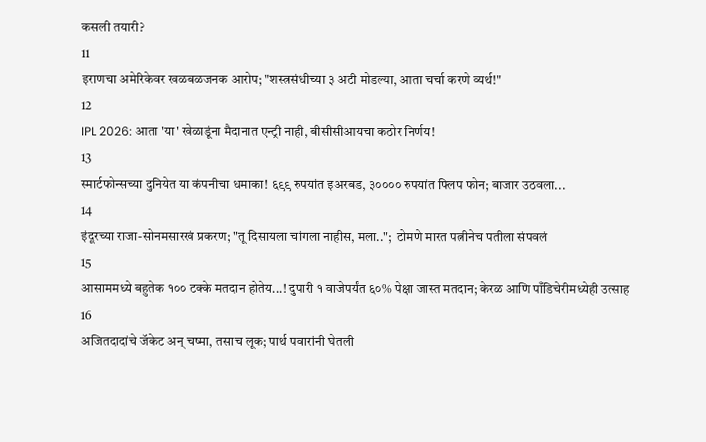कसली तयारी?
11
इराणचा अमेरिकेवर खळबळजनक आरोप; "शस्त्रसंधीच्या ३ अटी मोडल्या, आता चर्चा करणे व्यर्थ!"
12
IPL 2026: आता 'या' खेळाडूंना मैदानात एन्ट्री नाही, बीसीसीआयचा कठोर निर्णय!
13
स्मार्टफोन्सच्या दुनियेत या कंपनीचा धमाका! ६९९ रुपयांत इअरबड, ३०००० रुपयांत फ्लिप फोन; बाजार उठवला...
14
इंदूरच्या राजा-सोनमसारखं प्रकरण; "तू दिसायला चांगला नाहीस, मला..";  टोमणे मारत पत्नीनेच पतीला संपवलं
15
आसाममध्ये बहुतेक १०० टक्के मतदान होतेय...! दुपारी १ वाजेपर्यंत ६०% पेक्षा जास्त मतदान; केरळ आणि पाँडिचेरीमध्येही उत्साह
16
अजितदादांचे जॅकेट अन् चष्मा, तसाच लूक; पार्थ पवारांनी घेतली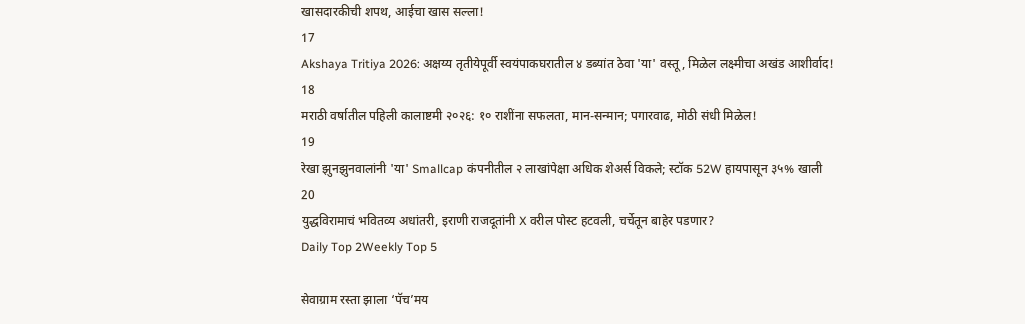खासदारकीची शपथ, आईचा खास सल्ला!
17
Akshaya Tritiya 2026: अक्षय्य तृतीयेपूर्वी स्वयंपाकघरातील ४ डब्यांत ठेवा 'या' वस्तू, मिळेल लक्ष्मीचा अखंड आशीर्वाद!
18
मराठी वर्षातील पहिली कालाष्टमी २०२६: १० राशींना सफलता, मान-सन्मान; पगारवाढ, मोठी संधी मिळेल!
19
रेखा झुनझुनवालांनी 'या' Smallcap कंपनीतील २ लाखांपेक्षा अधिक शेअर्स विकले; स्टॉक 52W हायपासून ३५% खाली
20
युद्धविरामाचं भवितव्य अधांतरी, इराणी राजदूतांनी X वरील पोस्ट हटवली, चर्चेतून बाहेर पडणार?
Daily Top 2Weekly Top 5

सेवाग्राम रस्ता झाला ‘पॅच’मय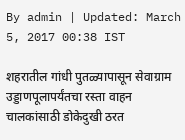By admin | Updated: March 5, 2017 00:38 IST

शहरातील गांधी पुतळ्यापासून सेवाग्राम उड्डाणपूलापर्यंतचा रस्ता वाहन चालकांसाठी डोकेदुखी ठरत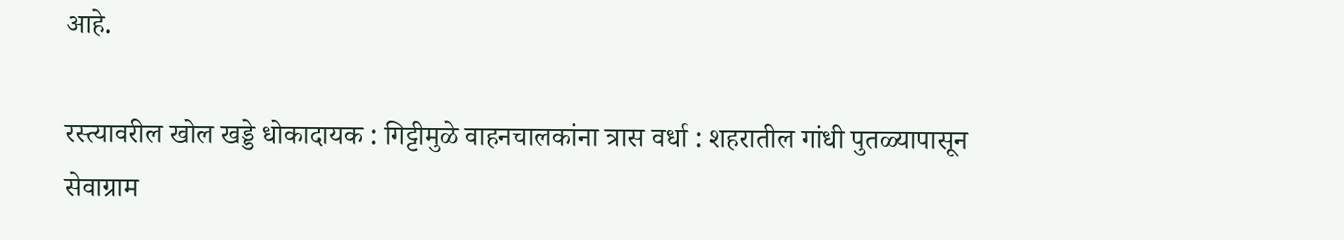आहे.

रस्त्यावरील खोल खड्डे धोकादायक : गिट्टीमुळे वाहनचालकांना त्रास वर्धा : शहरातील गांधी पुतळ्यापासून सेवाग्राम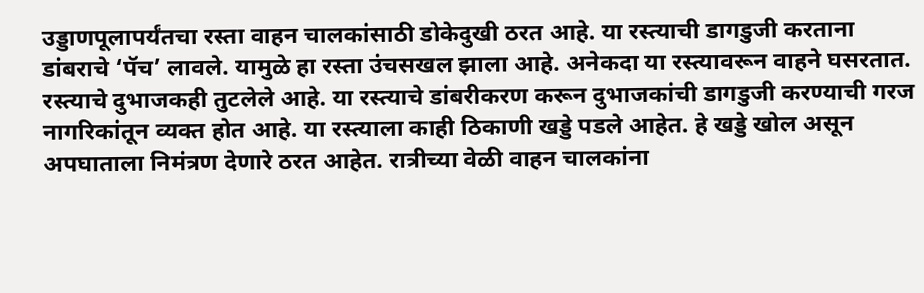उड्डाणपूलापर्यंतचा रस्ता वाहन चालकांसाठी डोकेदुखी ठरत आहे. या रस्त्याची डागडुजी करताना डांबराचे ‘पॅच’ लावले. यामुळे हा रस्ता उंचसखल झाला आहे. अनेकदा या रस्त्यावरून वाहने घसरतात. रस्त्याचे दुभाजकही तुटलेले आहे. या रस्त्याचे डांबरीकरण करून दुभाजकांची डागडुजी करण्याची गरज नागरिकांतून व्यक्त होत आहे. या रस्त्याला काही ठिकाणी खड्डे पडले आहेत. हे खड्डे खोल असून अपघाताला निमंत्रण देणारे ठरत आहेत. रात्रीच्या वेळी वाहन चालकांना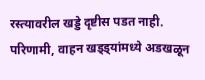रस्त्यावरील खड्डे दृष्टीस पडत नाही. परिणामी, वाहन खड्ड्यांमध्ये अडखळून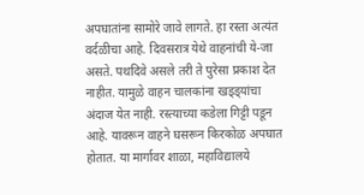अपघातांना सामोरे जावे लागते. हा रस्ता अत्यंत वर्दळीचा आहे. दिवसरात्र येथे वाहनांची ये-जा असते. पथदिवे असले तरी ते पुरेसा प्रकाश देत नाहीत. यामुळे वाहन चालकांना खड्ड्यांचा अंदाज येत नाही. रस्त्याच्या कडेला गिट्टी पडून आहे. यावरून वाहने घसरून किरकोळ अपघात होतात. या मार्गावर शाळा, महाविद्यालये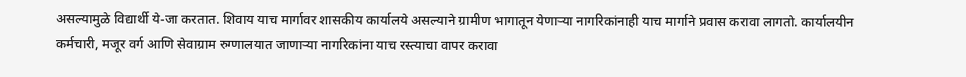असल्यामुळे विद्यार्थी ये-जा करतात. शिवाय याच मार्गावर शासकीय कार्यालये असल्याने ग्रामीण भागातून येणाऱ्या नागरिकांनाही याच मार्गाने प्रवास करावा लागतो. कार्यालयीन कर्मचारी, मजूर वर्ग आणि सेवाग्राम रुग्णालयात जाणाऱ्या नागरिकांना याच रस्त्याचा वापर करावा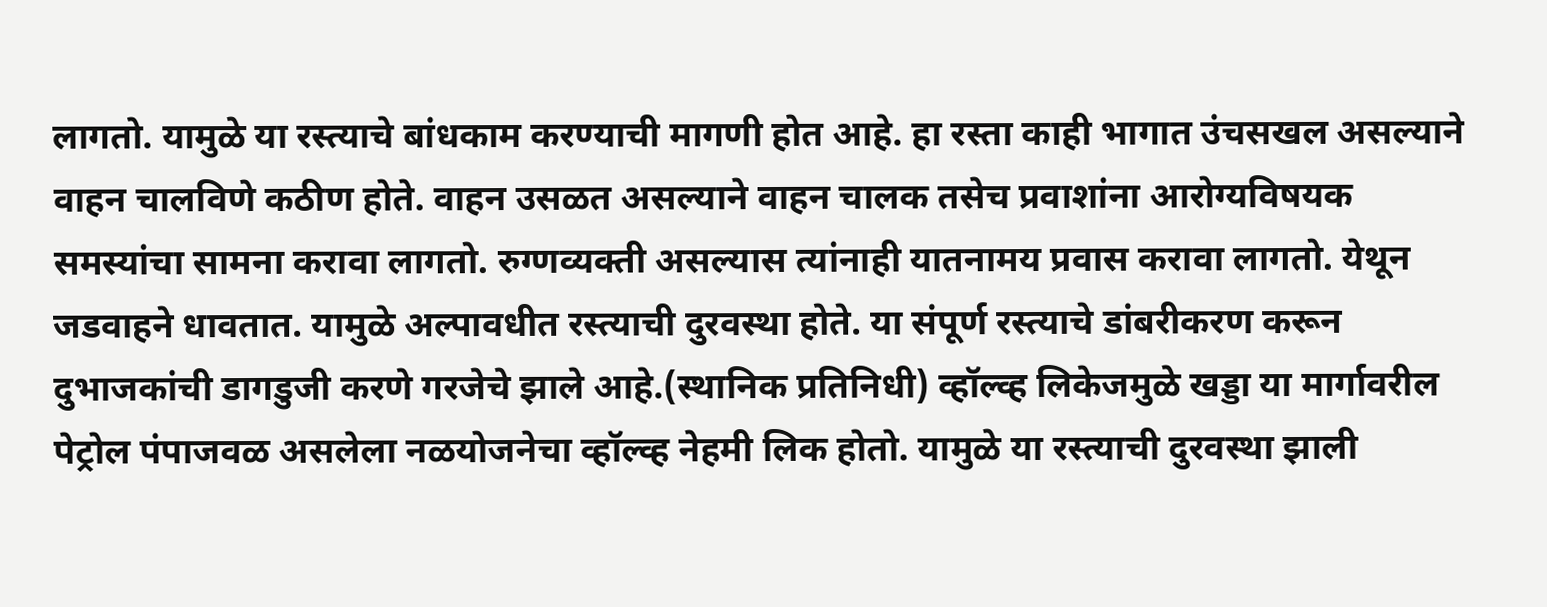लागतो. यामुळे या रस्त्याचे बांधकाम करण्याची मागणी होत आहे. हा रस्ता काही भागात उंचसखल असल्याने वाहन चालविणे कठीण होते. वाहन उसळत असल्याने वाहन चालक तसेच प्रवाशांना आरोग्यविषयक समस्यांचा सामना करावा लागतो. रुग्णव्यक्ती असल्यास त्यांनाही यातनामय प्रवास करावा लागतो. येथून जडवाहने धावतात. यामुळे अल्पावधीत रस्त्याची दुरवस्था होते. या संपूर्ण रस्त्याचे डांबरीकरण करून दुभाजकांची डागडुजी करणे गरजेचे झाले आहे.(स्थानिक प्रतिनिधी) व्हॉल्व्ह लिकेजमुळे खड्डा या मार्गावरील पेट्रोल पंपाजवळ असलेला नळयोजनेचा व्हॉल्व्ह नेहमी लिक होतो. यामुळे या रस्त्याची दुरवस्था झाली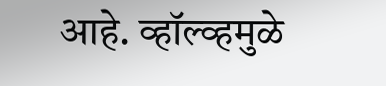आहे. व्हॉल्व्हमुळे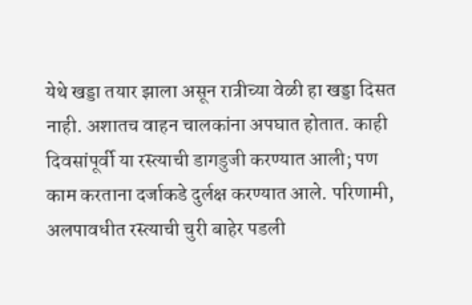येथे खड्डा तयार झाला असून रात्रीच्या वेळी हा खड्डा दिसत नाही. अशातच वाहन चालकांना अपघात होतात. काही दिवसांपूर्वी या रस्त्याची डागडुजी करण्यात आली; पण काम करताना दर्जाकडे दुर्लक्ष करण्यात आले. परिणामी, अलपावधीत रस्त्याची चुरी बाहेर पडली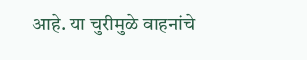आहे. या चुरीमुळे वाहनांचे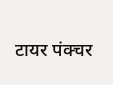टायर पंक्चर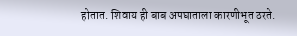होतात. शिवाय ही बाब अपघाताला कारणीभूत ठरते.